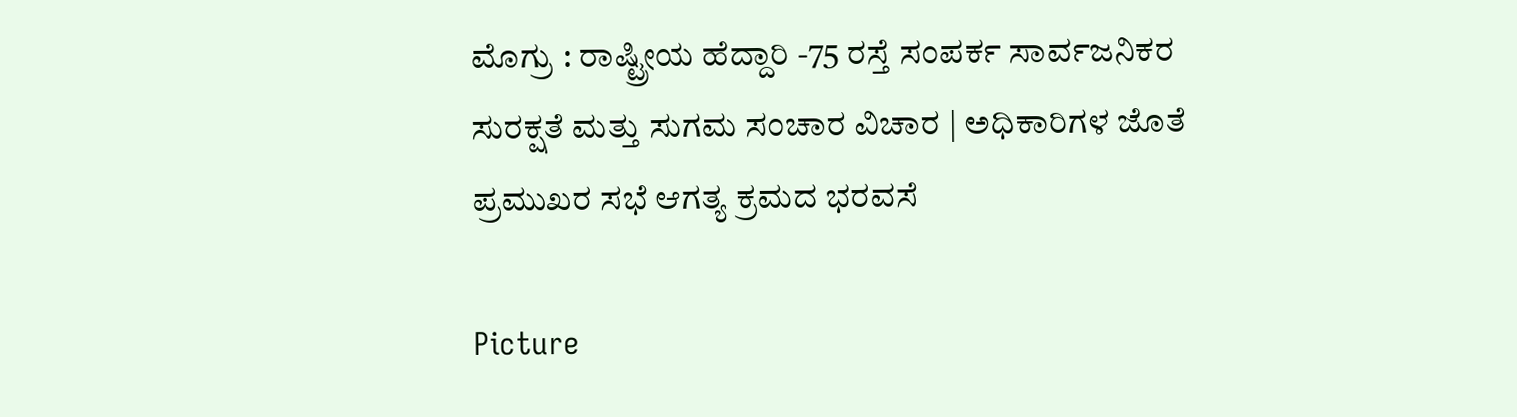ಮೊಗ್ರು : ರಾಷ್ಟ್ರೀಯ ಹೆದ್ದಾರಿ -75 ರಸ್ತೆ ಸಂಪರ್ಕ ಸಾರ್ವಜನಿಕರ ಸುರಕ್ಷತೆ ಮತ್ತು ಸುಗಮ ಸಂಚಾರ ವಿಚಾರ | ಅಧಿಕಾರಿಗಳ ಜೊತೆ ಪ್ರಮುಖರ ಸಭೆ ಆಗತ್ಯ ಕ್ರಮದ ಭರವಸೆ

Picture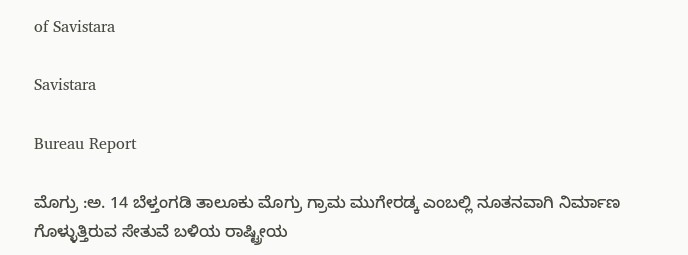of Savistara

Savistara

Bureau Report

ಮೊಗ್ರು :ಅ. 14 ಬೆಳ್ತಂಗಡಿ ತಾಲೂಕು ಮೊಗ್ರು ಗ್ರಾಮ ಮುಗೇರಡ್ಕ ಎಂಬಲ್ಲಿ ನೂತನವಾಗಿ ನಿರ್ಮಾಣ ಗೊಳ್ಳುತ್ತಿರುವ ಸೇತುವೆ ಬಳಿಯ ರಾಷ್ಟ್ರೀಯ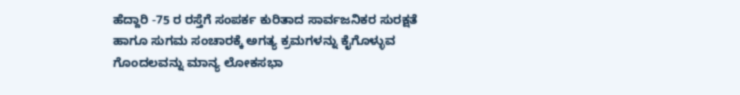ಹೆದ್ದಾರಿ -75 ರ ರಸ್ತೆಗೆ ಸಂಪರ್ಕ ಕುರಿತಾದ ಸಾರ್ವಜನಿಕರ ಸುರಕ್ಷತೆ ಹಾಗೂ ಸುಗಮ ಸಂಚಾರಕ್ಕೆ ಅಗತ್ಯ ಕ್ರಮಗಳನ್ನು ಕೈಗೊಳ್ಳುವ ಗೊಂದಲವನ್ನು ಮಾನ್ಯ ಲೋಕಸಭಾ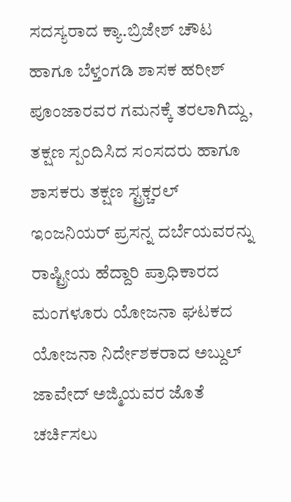ಸದಸ್ಯರಾದ ಕ್ಯಾ.ಬ್ರಿಜೇಶ್ ಚೌಟ ಹಾಗೂ ಬೆಳ್ತಂಗಡಿ ಶಾಸಕ ಹರೀಶ್ ಪೂಂಜಾರವರ ಗಮನಕ್ಕೆ ತರಲಾಗಿದ್ದು, ತಕ್ಷಣ ಸ್ಪಂದಿಸಿದ ಸಂಸದರು ಹಾಗೂ ಶಾಸಕರು ತಕ್ಷಣ ಸ್ಟ್ರಕ್ಚರಲ್ ಇಂಜನಿಯರ್ ಪ್ರಸನ್ನ ದರ್ಬೆಯವರನ್ನು ರಾಷ್ಟ್ರೀಯ ಹೆದ್ದಾರಿ ಪ್ರಾಧಿಕಾರದ ಮಂಗಳೂರು ಯೋಜನಾ ಘಟಕದ ಯೋಜನಾ ನಿರ್ದೇಶಕರಾದ ಅಬ್ದುಲ್ ಜಾವೇದ್ ಅಜ್ಮಿಯವರ ಜೊತೆ ಚರ್ಚಿಸಲು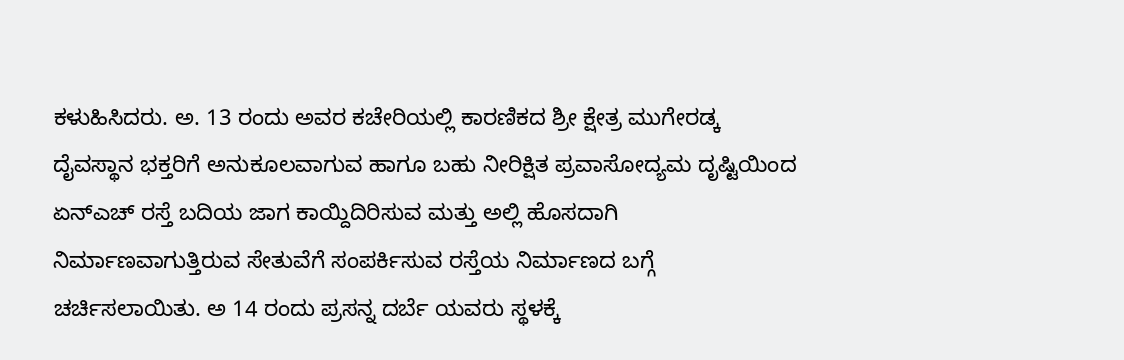ಕಳುಹಿಸಿದರು. ಅ. 13 ರಂದು ಅವರ ಕಚೇರಿಯಲ್ಲಿ ಕಾರಣಿಕದ ಶ್ರೀ ಕ್ಷೇತ್ರ ಮುಗೇರಡ್ಕ ದೈವಸ್ಥಾನ ಭಕ್ತರಿಗೆ ಅನುಕೂಲವಾಗುವ ಹಾಗೂ ಬಹು ನೀರಿಕ್ಷಿತ ಪ್ರವಾಸೋದ್ಯಮ ದೃಷ್ಟಿಯಿಂದ ಏನ್ಎಚ್ ರಸ್ತೆ ಬದಿಯ ಜಾಗ ಕಾಯ್ದಿದಿರಿಸುವ ಮತ್ತು ಅಲ್ಲಿ ಹೊಸದಾಗಿ ನಿರ್ಮಾಣವಾಗುತ್ತಿರುವ ಸೇತುವೆಗೆ ಸಂಪರ್ಕಿಸುವ ರಸ್ತೆಯ ನಿರ್ಮಾಣದ ಬಗ್ಗೆ ಚರ್ಚಿಸಲಾಯಿತು. ಅ 14 ರಂದು ಪ್ರಸನ್ನ ದರ್ಬೆ ಯವರು ಸ್ಥಳಕ್ಕೆ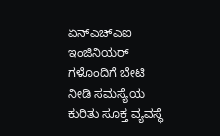ಏನ್ಎಚ್ಎಐ ಇಂಜಿನಿಯರ್ ಗಳೊಂದಿಗೆ ಬೇಟಿ ನೀಡಿ ಸಮಸ್ಯೆಯ ಕುರಿತು ಸೂಕ್ತ ವ್ಯವಸ್ಥೆ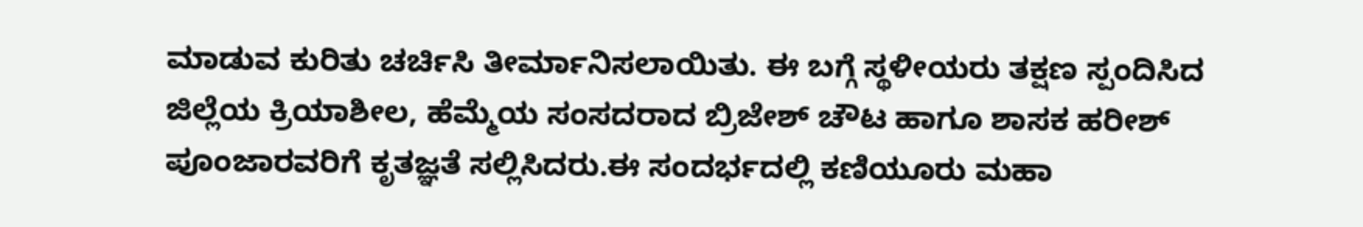ಮಾಡುವ ಕುರಿತು ಚರ್ಚಿಸಿ ತೀರ್ಮಾನಿಸಲಾಯಿತು. ಈ ಬಗ್ಗೆ ಸ್ಥಳೀಯರು ತಕ್ಷಣ ಸ್ಪಂದಿಸಿದ ಜಿಲ್ಲೆಯ ಕ್ರಿಯಾಶೀಲ, ಹೆಮ್ಮೆಯ ಸಂಸದರಾದ ಬ್ರಿಜೇಶ್ ಚೌಟ ಹಾಗೂ ಶಾಸಕ ಹರೀಶ್ ಪೂಂಜಾರವರಿಗೆ ಕೃತಜ್ಞತೆ ಸಲ್ಲಿಸಿದರು.ಈ ಸಂದರ್ಭದಲ್ಲಿ ಕಣಿಯೂರು ಮಹಾ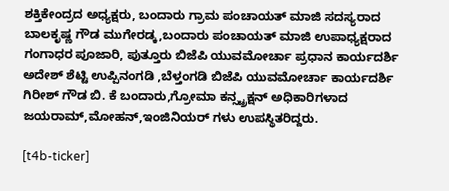ಶಕ್ತಿಕೇಂದ್ರದ ಅಧ್ಯಕ್ಷರು, ಬಂದಾರು ಗ್ರಾಮ ಪಂಚಾಯತ್ ಮಾಜಿ ಸದಸ್ಯರಾದ ಬಾಲಕೃಷ್ಣ ಗೌಡ ಮುಗೇರಡ್ಕ,ಬಂದಾರು ಪಂಚಾಯತ್ ಮಾಜಿ ಉಪಾಧ್ಯಕ್ಷರಾದ ಗಂಗಾಧರ ಪೂಜಾರಿ, ಪುತ್ತೂರು ಬಿಜೆಪಿ ಯುವಮೋರ್ಚಾ ಪ್ರಧಾನ ಕಾರ್ಯದರ್ಶಿ ಅದೇಶ್ ಶೆಟ್ಟಿ ಉಪ್ಪಿನಂಗಡಿ ,ಬೆಳ್ತಂಗಡಿ ಬಿಜೆಪಿ ಯುವಮೋರ್ಚಾ ಕಾರ್ಯದರ್ಶಿ ಗಿರೀಶ್ ಗೌಡ ಬಿ. ಕೆ ಬಂದಾರು,ಗ್ರೋಮಾ ಕನ್ಸ್ಟ್ರಕ್ಷನ್ ಅಧಿಕಾರಿಗಳಾದ ಜಯರಾಮ್,ಮೋಹನ್,ಇಂಜಿನಿಯರ್ ಗಳು ಉಪಸ್ಥಿತರಿದ್ದರು.

[t4b-ticker]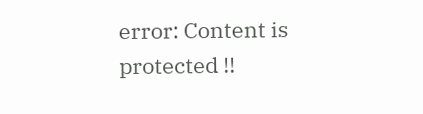error: Content is protected !!